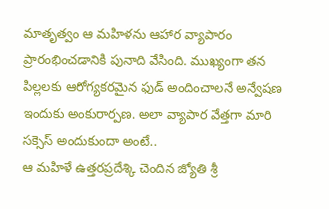మాతృత్వం ఆ మహిళను ఆహార వ్యాపారం ప్రారంభించడానికి పునాది వేసింది. ముఖ్యంగా తన పిల్లలకు ఆరోగ్యకరమైన ఫుడ్ అందించాలనే అన్వేషణ ఇందుకు అంకురార్పణ. అలా వ్యాపార వేత్తగా మారి సక్సెస్ అందుకుందా అంటే..
ఆ మహిళే ఉత్తరప్రదేశ్కి చెందిన జ్యోతి శ్రీ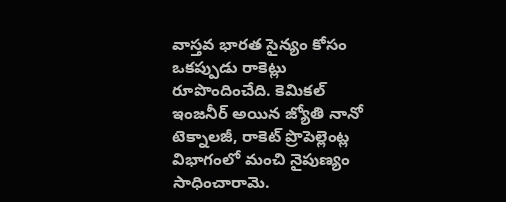వాస్తవ భారత సైన్యం కోసం ఒకప్పుడు రాకెట్లు రూపొందించేది. కెమికల్ ఇంజనీర్ అయిన జ్యోతి నానో టెక్నాలజీ, రాకెట్ ప్రొపెల్లెంట్ల విభాగంలో మంచి నైపుణ్యం సాధించారామె.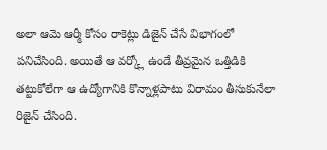అలా ఆమె ఆర్మీ కోసం రాకెట్లు డిజైన్ చేసే విభాగంలో పనిచేసింది. అయితే ఆ వర్క్లో ఉండే తీవ్రమైన ఒత్తిడికి తట్టుకోలేగా ఆ ఉద్యోగానికి కొన్నాళ్లపాటు విరామం తీసుకునేలా రిజైన్ చేసింది.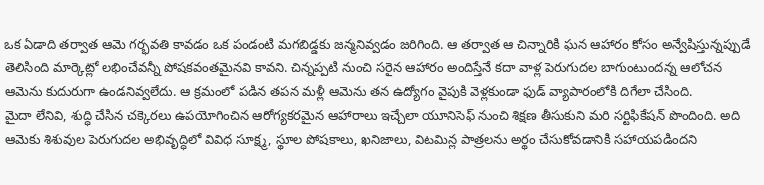ఒక ఏడాది తర్వాత ఆమె గర్భవతి కావడం ఒక పండంటి మగబిడ్డకు జన్మనివ్వడం జరిగింది. ఆ తర్వాత ఆ చిన్నారికి ఘన ఆహారం కోసం అన్వేషిస్తున్నప్పుడే తెలిసింది మార్కెట్లో లభించేవన్నీ పోషకవంతమైనవి కావని. చిన్నప్పటి నుంచి సరైన ఆహారం అందిస్తేనే కదా వాళ్ల పెరుగుదల బాగుంటుందన్న ఆలోచన ఆమెను కుదురుగా ఉండనివ్వలేదు. ఆ క్రమంలో పడిన తపన మళ్లీ ఆమెను తన ఉద్యోగం వైపుకి వెళ్లకుండా ఫుడ్ వ్యాపారంలోకి దిగేలా చేసింది.
మైదా లేనివి, శుద్ధి చేసిన చక్కెరలు ఉపయోగించిన ఆరోగ్యకరమైన ఆహారాలు ఇచ్చేలా యూనిసెఫ్ నుంచి శిక్షణ తీసుకుని మరి సర్టిఫికేషన్ పొందింది. అది ఆమెకు శిశువుల పెరుగుదల అభివృద్ధిలో వివిధ సూక్ష్మ, స్థూల పోషకాలు, ఖనిజాలు, విటమిన్ల పాత్రలను అర్థం చేసుకోవడానికి సహాయపడిందని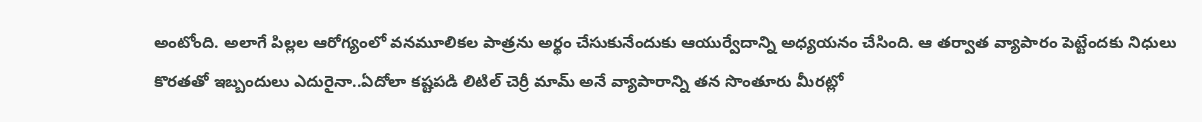అంటోంది. అలాగే పిల్లల ఆరోగ్యంలో వనమూలికల పాత్రను అర్థం చేసుకునేందుకు ఆయుర్వేదాన్ని అధ్యయనం చేసింది. ఆ తర్వాత వ్యాపారం పెట్టేందకు నిధులు కొరతతో ఇబ్బందులు ఎదురైనా..ఏదోలా కష్టపడి లిటిల్ చెర్రీ మామ్ అనే వ్యాపారాన్ని తన సొంతూరు మీరట్లో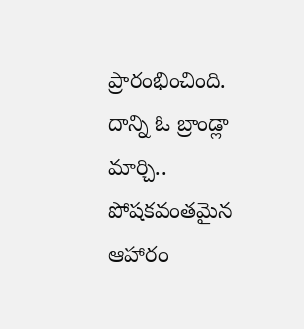ప్రారంభించింది.
దాన్ని ఓ బ్రాండ్లా మార్చి.. పోషకవంతమైన ఆహారం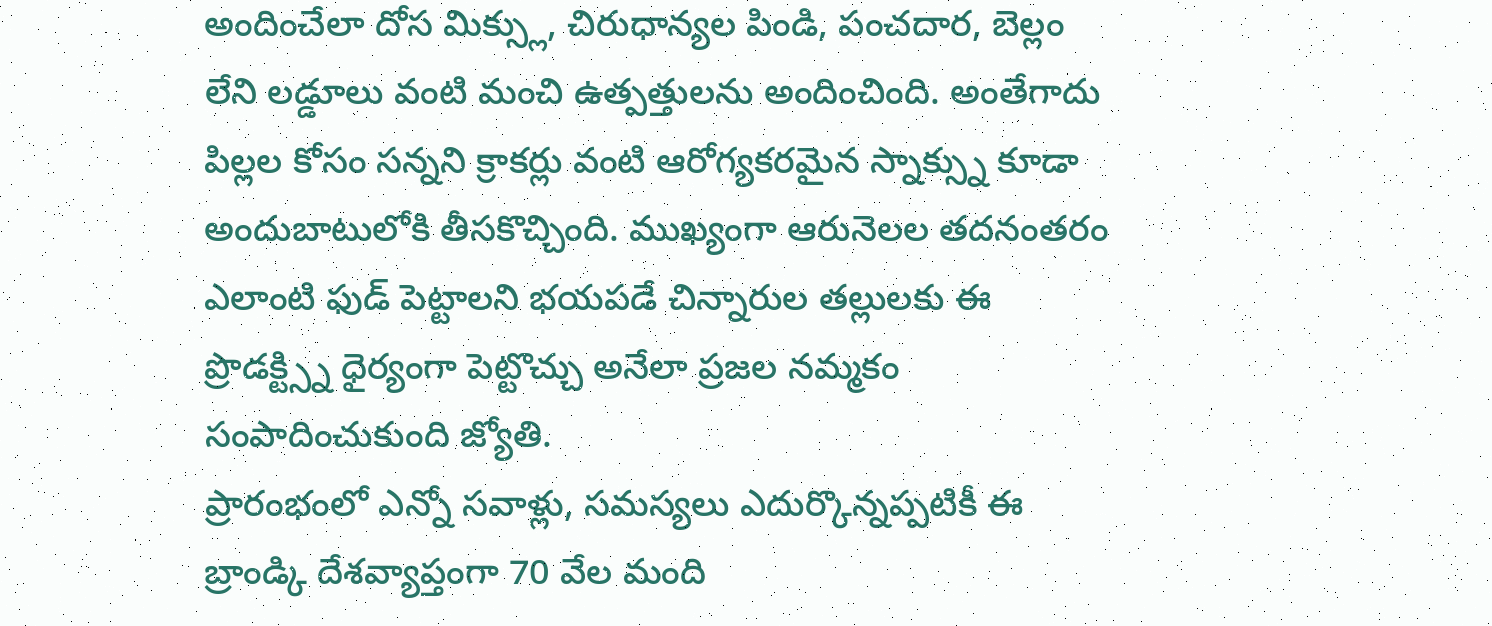అందించేలా దోస మిక్స్లు, చిరుధాన్యల పిండి, పంచదార, బెల్లం లేని లడ్డూలు వంటి మంచి ఉత్పత్తులను అందించింది. అంతేగాదు పిల్లల కోసం సన్నని క్రాకర్లు వంటి ఆరోగ్యకరమైన స్నాక్స్ను కూడా అందుబాటులోకి తీసకొచ్చింది. ముఖ్యంగా ఆరునెలల తదనంతరం ఎలాంటి ఫుడ్ పెట్టాలని భయపడే చిన్నారుల తల్లులకు ఈ ప్రొడక్ట్స్ని ధైర్యంగా పెట్టొచ్చు అనేలా ప్రజల నమ్మకం సంపాదించుకుంది జ్యోతి.
ప్రారంభంలో ఎన్నో సవాళ్లు, సమస్యలు ఎదుర్కొన్నప్పటికీ ఈ బ్రాండ్కి దేశవ్యాప్తంగా 70 వేల మంది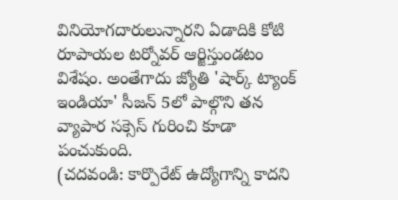వినియోగదారులున్నారని ఏడాదికి కోటి రూపాయల టర్నోవర్ ఆర్జిస్తుండటం విశేషం. అంతేగాదు జ్యోతి 'షార్క్ ట్యాంక్ ఇండియా' సీజన్ 5లో పాల్గొని తన వ్యాపార సక్సెస్ గురించి కూడా పంచుకుంది.
(చదవండి: కార్పొరేట్ ఉద్యోగాన్ని కాదని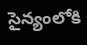సైన్యంలోకి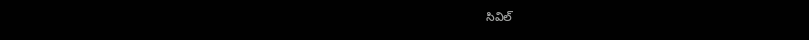సివిల్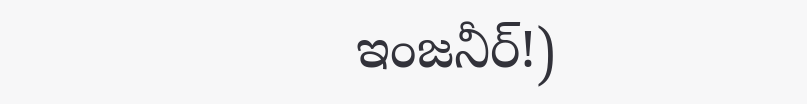ఇంజనీర్!)